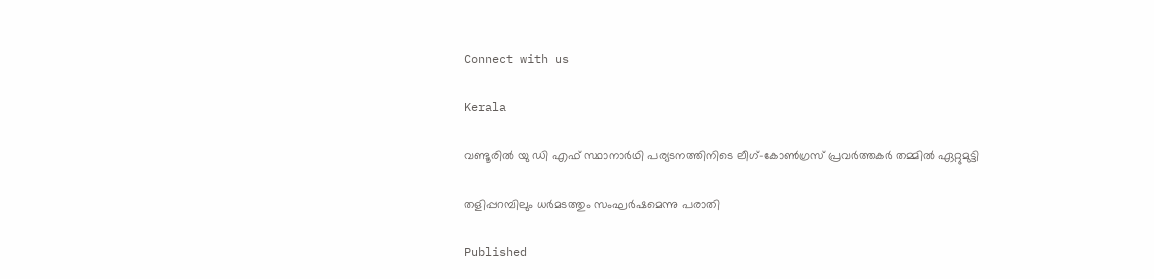Connect with us

Kerala

വണ്ടൂരില്‍ യു ഡി എഫ് സ്ഥാനാര്‍ഥി പര്യടനത്തിനിടെ ലീഗ്-കോണ്‍ഗ്രസ് പ്രവര്‍ത്തകര്‍ തമ്മില്‍ ഏറ്റുമുട്ടി

തളിപ്പറമ്പിലും ധര്‍മടത്തും സംഘര്‍ഷമെന്നു പരാതി

Published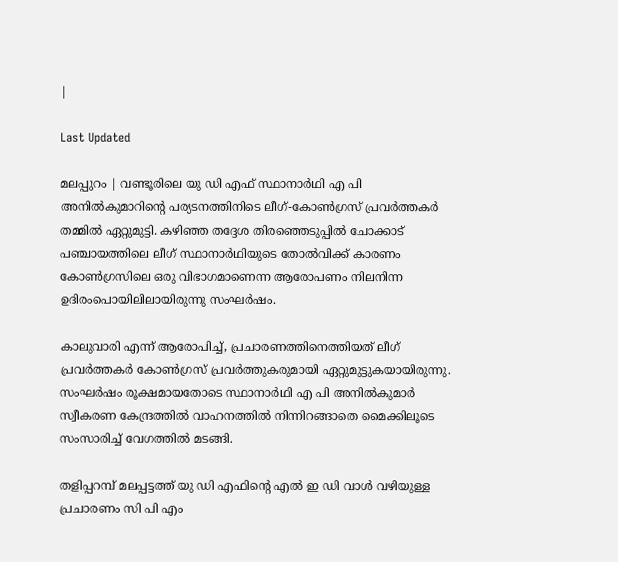|

Last Updated

മലപ്പുറം | വണ്ടൂരിലെ യു ഡി എഫ് സ്ഥാനാര്‍ഥി എ പി അനില്‍കുമാറിന്റെ പര്യടനത്തിനിടെ ലീഗ്-കോണ്‍ഗ്രസ് പ്രവര്‍ത്തകര്‍ തമ്മില്‍ ഏറ്റുമുട്ടി. കഴിഞ്ഞ തദ്ദേശ തിരഞ്ഞെടുപ്പില്‍ ചോക്കാട് പഞ്ചായത്തിലെ ലീഗ് സ്ഥാനാര്‍ഥിയുടെ തോല്‍വിക്ക് കാരണം കോണ്‍ഗ്രസിലെ ഒരു വിഭാഗമാണെന്ന ആരോപണം നിലനിന്ന ഉദിരംപൊയിലിലായിരുന്നു സംഘര്‍ഷം.

കാലുവാരി എന്ന് ആരോപിച്ച്, പ്രചാരണത്തിനെത്തിയത് ലീഗ് പ്രവര്‍ത്തകര്‍ കോണ്‍ഗ്രസ് പ്രവര്‍ത്തുകരുമായി ഏറ്റുമുട്ടുകയായിരുന്നു. സംഘര്‍ഷം രൂക്ഷമായതോടെ സ്ഥാനാര്‍ഥി എ പി അനില്‍കുമാര്‍ സ്വീകരണ കേന്ദ്രത്തില്‍ വാഹനത്തില്‍ നിന്നിറങ്ങാതെ മൈക്കിലൂടെ സംസാരിച്ച് വേഗത്തില്‍ മടങ്ങി.

തളിപ്പറമ്പ് മലപ്പട്ടത്ത് യു ഡി എഫിന്റെ എല്‍ ഇ ഡി വാള്‍ വഴിയുള്ള പ്രചാരണം സി പി എം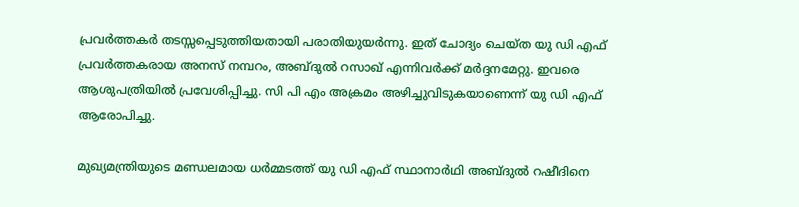പ്രവര്‍ത്തകര്‍ തടസ്സപ്പെടുത്തിയതായി പരാതിയുയര്‍ന്നു. ഇത് ചോദ്യം ചെയ്ത യു ഡി എഫ് പ്രവര്‍ത്തകരായ അനസ് നമ്പറം, അബ്ദുല്‍ റസാഖ് എന്നിവര്‍ക്ക് മര്‍ദ്ദനമേറ്റു. ഇവരെ ആശുപത്രിയില്‍ പ്രവേശിപ്പിച്ചു. സി പി എം അക്രമം അഴിച്ചുവിടുകയാണെന്ന് യു ഡി എഫ് ആരോപിച്ചു.

മുഖ്യമന്ത്രിയുടെ മണ്ഡലമായ ധര്‍മ്മടത്ത് യു ഡി എഫ് സ്ഥാനാര്‍ഥി അബ്ദുല്‍ റഷീദിനെ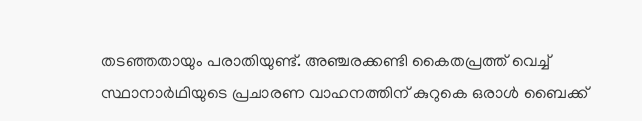തടഞ്ഞതായും പരാതിയുണ്ട്. അഞ്ചരക്കണ്ടി കൈതപ്രത്ത് വെച്ച് സ്ഥാനാര്‍ഥിയുടെ പ്രചാരണ വാഹനത്തിന് കുറുകെ ഒരാള്‍ ബൈക്ക്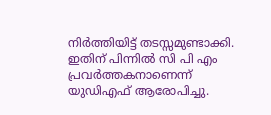നിര്‍ത്തിയിട്ട് തടസ്സമുണ്ടാക്കി. ഇതിന് പിന്നില്‍ സി പി എം പ്രവര്‍ത്തകനാണെന്ന് യുഡിഎഫ് ആരോപിച്ചു.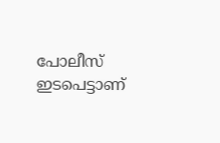പോലീസ് ഇടപെട്ടാണ്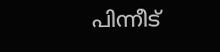പിന്നീട്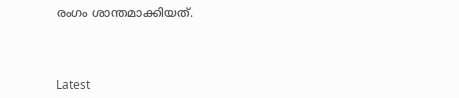രംഗം ശാന്തമാക്കിയത്.



Latest